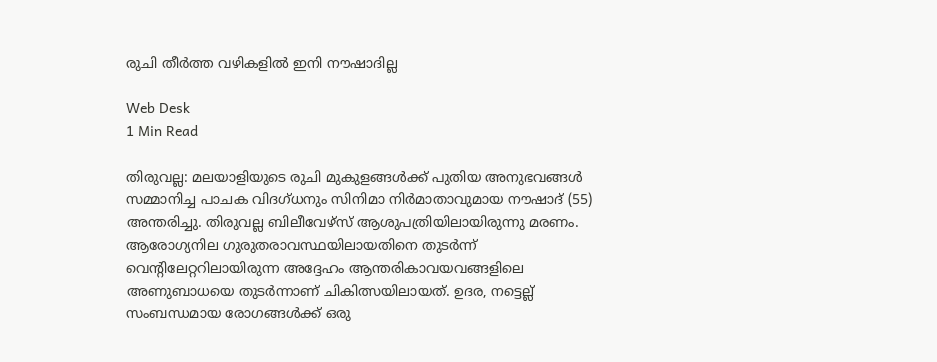രുചി തീര്‍ത്ത വഴികളില്‍ ഇനി നൗഷാദില്ല

Web Desk
1 Min Read

തിരുവല്ല: മലയാളിയുടെ രുചി മുകുളങ്ങള്‍ക്ക് പുതിയ അനുഭവങ്ങള്‍ സമ്മാനിച്ച പാചക വിദഗ്ധനും സിനിമാ നിര്‍മാതാവുമായ നൗഷാദ് (55) അന്തരിച്ചു. തിരുവല്ല ബിലീവേഴ്‌സ് ആശുപത്രിയിലായിരുന്നു മരണം.
ആരോഗ്യനില ഗുരുതരാവസ്ഥയിലായതിനെ തുടര്‍ന്ന് വെന്റിലേറ്ററിലായിരുന്ന അദ്ദേഹം ആന്തരികാവയവങ്ങളിലെ അണുബാധയെ തുടര്‍ന്നാണ് ചികിത്സയിലായത്. ഉദര, നട്ടെല്ല് സംബന്ധമായ രോഗങ്ങള്‍ക്ക് ഒരു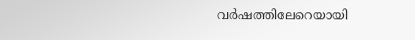വര്‍ഷത്തിലേറെയായി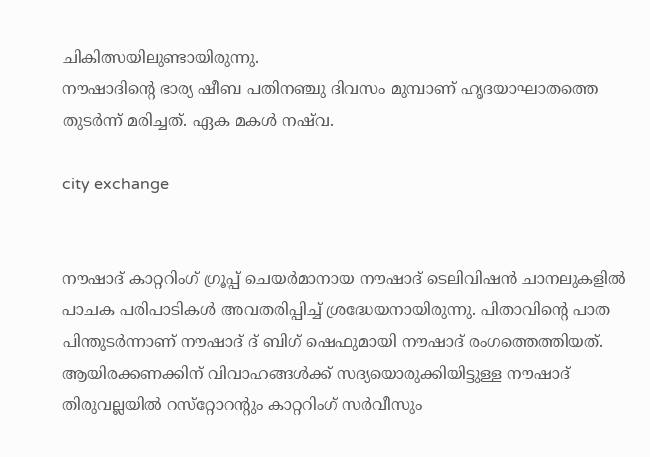ചികിത്സയിലുണ്ടായിരുന്നു.
നൗഷാദിന്റെ ഭാര്യ ഷീബ പതിനഞ്ചു ദിവസം മുമ്പാണ് ഹൃദയാഘാതത്തെ തുടര്‍ന്ന് മരിച്ചത്. ഏക മകള്‍ നഷ്‌വ.

city exchange


നൗഷാദ് കാറ്ററിംഗ് ഗ്രൂപ്പ് ചെയര്‍മാനായ നൗഷാദ് ടെലിവിഷന്‍ ചാനലുകളില്‍ പാചക പരിപാടികള്‍ അവതരിപ്പിച്ച് ശ്രദ്ധേയനായിരുന്നു. പിതാവിന്റെ പാത പിന്തുടര്‍ന്നാണ് നൗഷാദ് ദ് ബിഗ് ഷെഫുമായി നൗഷാദ് രംഗത്തെത്തിയത്. ആയിരക്കണക്കിന് വിവാഹങ്ങള്‍ക്ക് സദ്യയൊരുക്കിയിട്ടുള്ള നൗഷാദ് തിരുവല്ലയില്‍ റസ്‌റ്റോറന്റും കാറ്ററിംഗ് സര്‍വീസും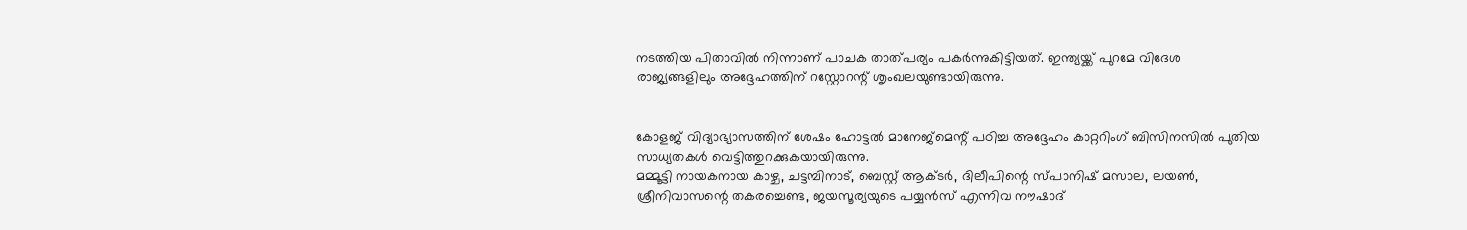നടത്തിയ പിതാവില്‍ നിന്നാണ് പാചക താത്പര്യം പകര്‍ന്നുകിട്ടിയത്. ഇന്ത്യയ്ക്ക് പുറമേ വിദേശ രാജ്യങ്ങളിലും അദ്ദേഹത്തിന് റസ്റ്റോറന്റ് ശൃംഖലയുണ്ടായിരുന്നു.


കോളജ് വിദ്യാഭ്യാസത്തിന് ശേഷം ഹോട്ടല്‍ മാനേജ്‌മെന്റ് പഠിച്ച അദ്ദേഹം കാറ്ററിംഗ് ബിസിനസില്‍ പുതിയ സാധ്യതകള്‍ വെട്ടിത്തുറക്കുകയായിരുന്നു.
മമ്മൂട്ടി നായകനായ കാഴ്ച, ചട്ടമ്പിനാട്, ബെസ്റ്റ് ആക്ടര്‍, ദിലീപിന്റെ സ്പാനിഷ് മസാല, ലയണ്‍, ശ്രീനിവാസന്റെ തകരച്ചെണ്ട, ജയസൂര്യയുടെ പയ്യന്‍സ് എന്നിവ നൗഷാദ്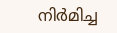നിര്‍മിച്ച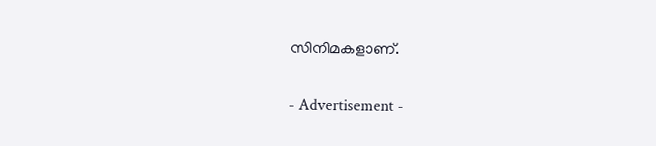സിനിമകളാണ്.

- Advertisement -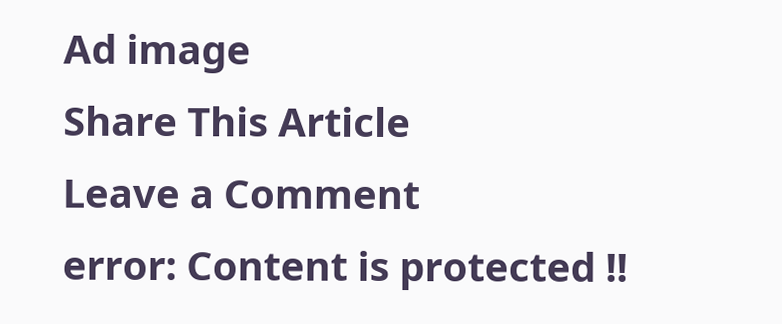Ad image
Share This Article
Leave a Comment
error: Content is protected !!